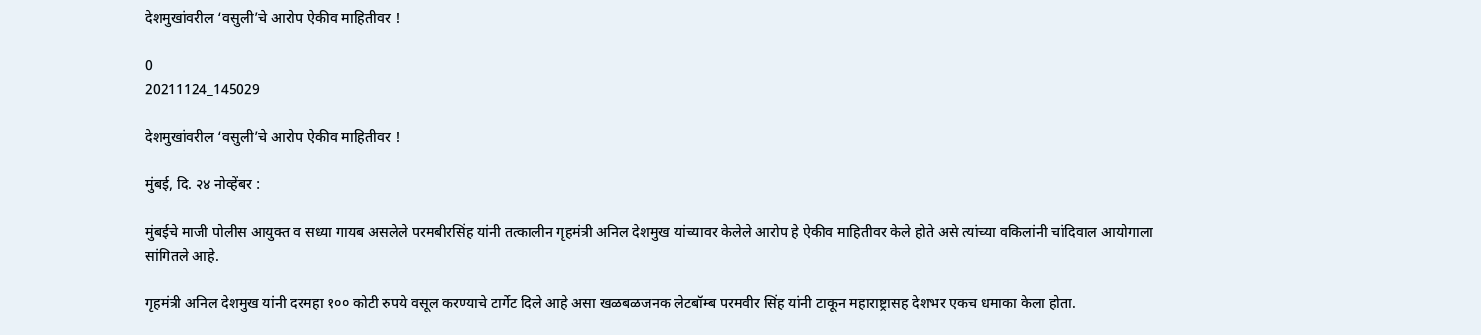देशमुखांवरील ‘वसुली’चे आरोप ऐकीव माहितीवर !

0
20211124_145029

देशमुखांवरील ‘वसुली’चे आरोप ऐकीव माहितीवर !

मुंबई, दि. २४ नोव्हेंबर :

मुंबईचे माजी पोलीस आयुक्त व सध्या गायब असलेले परमबीरसिंह यांनी तत्कालीन गृहमंत्री अनिल देशमुख यांच्यावर केलेले आरोप हे ऐकीव माहितीवर केले होते असे त्यांच्या वकिलांनी चांदिवाल आयोगाला सांगितले आहे.

गृहमंत्री अनिल देशमुख यांनी दरमहा १०० कोटी रुपये वसूल करण्याचे टार्गेट दिले आहे असा खळबळजनक लेटबॉम्ब परमवीर सिंह यांनी टाकून महाराष्ट्रासह देशभर एकच धमाका केला होता.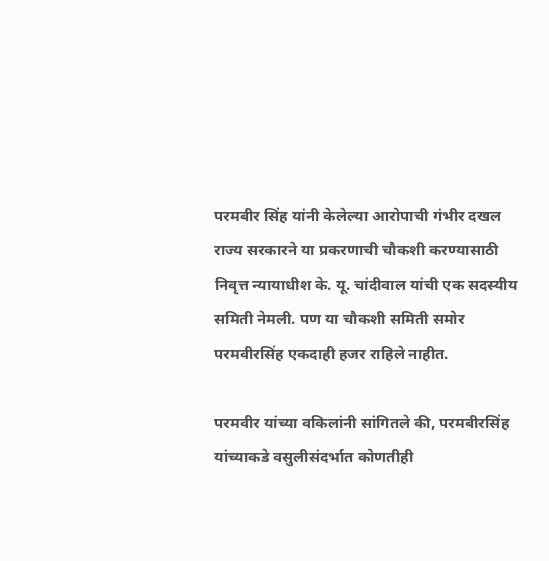परमबीर सिंह यांनी केलेल्या आरोपाची गंभीर दखल राज्य सरकारने या प्रकरणाची चौकशी करण्यासाठी निवृत्त न्यायाधीश के. यू. चांदीवाल यांची एक सदस्यीय समिती नेमली. पण या चौकशी समिती समोर परमवीरसिंह एकदाही हजर राहिले नाहीत.

परमवीर यांच्या वकिलांनी सांगितले की, परमबीरसिंह यांच्याकडे वसुलीसंदर्भात कोणतीही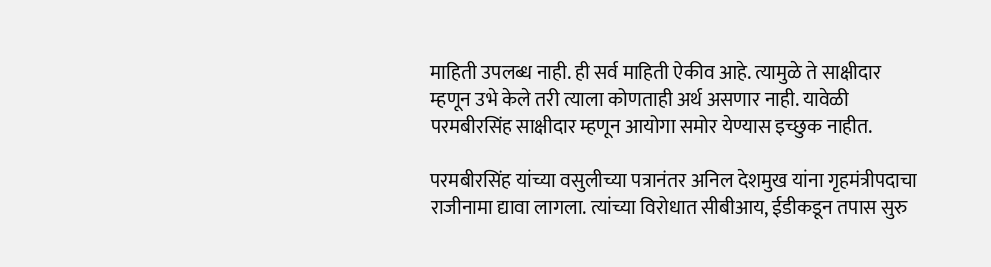माहिती उपलब्ध नाही. ही सर्व माहिती ऐकीव आहे. त्यामुळे ते साक्षीदार म्हणून उभे केले तरी त्याला कोणताही अर्थ असणार नाही. यावेळी परमबीरसिंह साक्षीदार म्हणून आयोगा समोर येण्यास इच्छुक नाहीत.

परमबीरसिंह यांच्या वसुलीच्या पत्रानंतर अनिल देशमुख यांना गृहमंत्रीपदाचा राजीनामा द्यावा लागला. त्यांच्या विरोधात सीबीआय, ईडीकडून तपास सुरु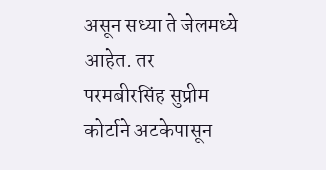असून सध्या ते जेलमध्ये आहेत. तर परमबीरसिंह सुप्रीम कोर्टाने अटकेपासून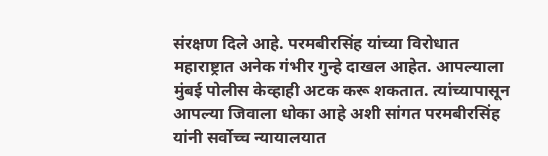संरक्षण दिले आहे. परमबीरसिंह यांच्या विरोधात महाराष्ट्रात अनेक गंभीर गुन्हे दाखल आहेत. आपल्याला मुंबई पोलीस केव्हाही अटक करू शकतात. त्यांच्यापासून आपल्या जिवाला धोका आहे अशी सांगत परमबीरसिंह यांनी सर्वोच्च न्यायालयात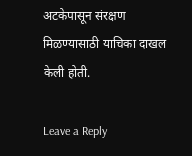अटकेपासून संरक्षण मिळण्यासाठी याचिका दाखल केली होती.

Leave a Reply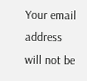Your email address will not be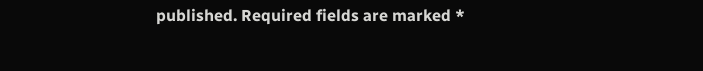published. Required fields are marked *